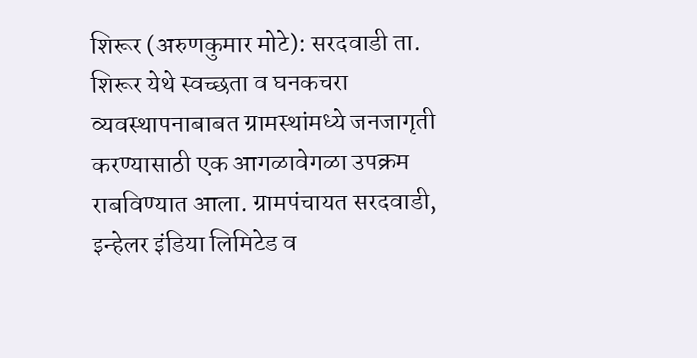शिरूर (अरुणकुमार मोटे): सरदवाडी ता. शिरूर येथे स्वच्छता व घनकचरा व्यवस्थापनाबाबत ग्रामस्थांमध्ये जनजागृती करण्यासाठी एक आगळावेगळा उपक्रम राबविण्यात आला. ग्रामपंचायत सरदवाडी, इन्हेलर इंडिया लिमिटेड व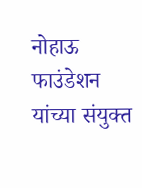नोहाऊ फाउंडेशन यांच्या संयुक्त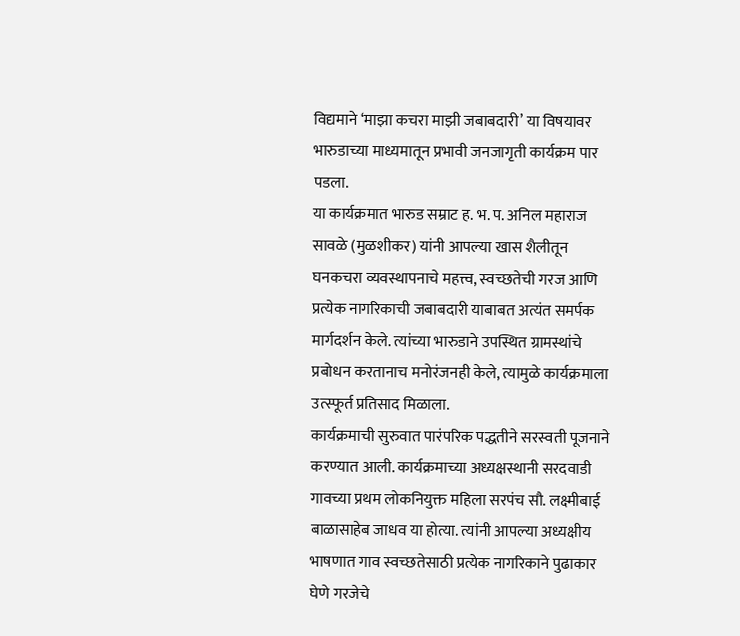विद्यमाने ‘माझा कचरा माझी जबाबदारी’ या विषयावर भारुडाच्या माध्यमातून प्रभावी जनजागृती कार्यक्रम पार पडला.
या कार्यक्रमात भारुड सम्राट ह. भ. प. अनिल महाराज सावळे (मुळशीकर) यांनी आपल्या खास शैलीतून घनकचरा व्यवस्थापनाचे महत्त्व, स्वच्छतेची गरज आणि प्रत्येक नागरिकाची जबाबदारी याबाबत अत्यंत समर्पक मार्गदर्शन केले. त्यांच्या भारुडाने उपस्थित ग्रामस्थांचे प्रबोधन करतानाच मनोरंजनही केले, त्यामुळे कार्यक्रमाला उत्स्फूर्त प्रतिसाद मिळाला.
कार्यक्रमाची सुरुवात पारंपरिक पद्धतीने सरस्वती पूजनाने करण्यात आली. कार्यक्रमाच्या अध्यक्षस्थानी सरदवाडी गावच्या प्रथम लोकनियुक्त महिला सरपंच सौ. लक्ष्मीबाई बाळासाहेब जाधव या होत्या. त्यांनी आपल्या अध्यक्षीय भाषणात गाव स्वच्छतेसाठी प्रत्येक नागरिकाने पुढाकार घेणे गरजेचे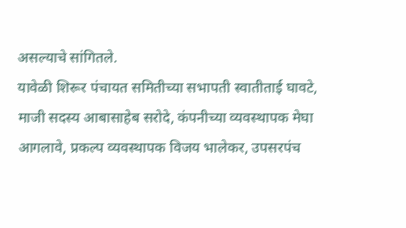असल्याचे सांगितले.
यावेळी शिरूर पंचायत समितीच्या सभापती स्वातीताई घावटे, माजी सदस्य आबासाहेब सरोदे, कंपनीच्या व्यवस्थापक मेघा आगलावे, प्रकल्प व्यवस्थापक विजय भालेकर, उपसरपंच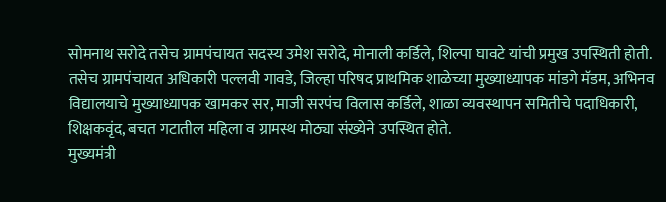सोमनाथ सरोदे तसेच ग्रामपंचायत सदस्य उमेश सरोदे, मोनाली कर्डिले, शिल्पा घावटे यांची प्रमुख उपस्थिती होती.
तसेच ग्रामपंचायत अधिकारी पल्लवी गावडे, जिल्हा परिषद प्राथमिक शाळेच्या मुख्याध्यापक मांडगे मॅडम, अभिनव विद्यालयाचे मुख्याध्यापक खामकर सर, माजी सरपंच विलास कर्डिले, शाळा व्यवस्थापन समितीचे पदाधिकारी, शिक्षकवृंद, बचत गटातील महिला व ग्रामस्थ मोठ्या संख्येने उपस्थित होते.
मुख्यमंत्री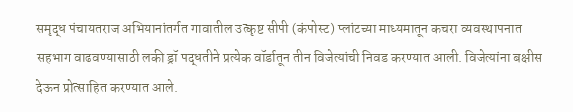समृद्ध पंचायतराज अभियानांतर्गत गावातील उत्कृष्ट सीपी (कंपोस्ट) प्लांटच्या माध्यमातून कचरा व्यवस्थापनात सहभाग वाढवण्यासाठी लकी ड्रॉ पद्धतीने प्रत्येक वॉर्डातून तीन विजेत्यांची निवड करण्यात आली. विजेत्यांना बक्षीस देऊन प्रोत्साहित करण्यात आले.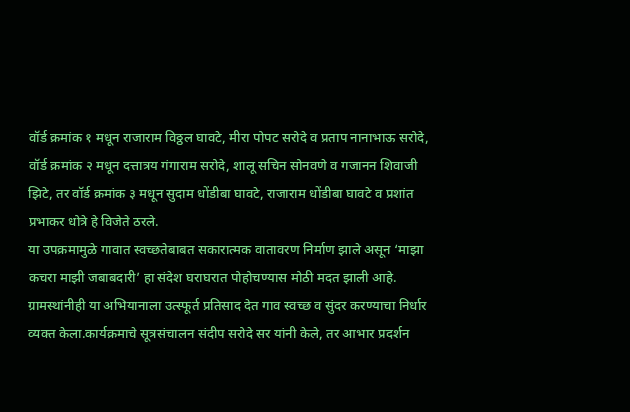वॉर्ड क्रमांक १ मधून राजाराम विठ्ठल घावटे, मीरा पोपट सरोदे व प्रताप नानाभाऊ सरोदे, वॉर्ड क्रमांक २ मधून दत्तात्रय गंगाराम सरोदे, शालू सचिन सोनवणे व गजानन शिवाजी झिटे, तर वॉर्ड क्रमांक ३ मधून सुदाम धोंडीबा घावटे, राजाराम धोंडीबा घावटे व प्रशांत प्रभाकर धोत्रे हे विजेते ठरले.
या उपक्रमामुळे गावात स्वच्छतेबाबत सकारात्मक वातावरण निर्माण झाले असून ‘माझा कचरा माझी जबाबदारी’ हा संदेश घराघरात पोहोचण्यास मोठी मदत झाली आहे. ग्रामस्थांनीही या अभियानाला उत्स्फूर्त प्रतिसाद देत गाव स्वच्छ व सुंदर करण्याचा निर्धार व्यक्त केला.कार्यक्रमाचे सूत्रसंचालन संदीप सरोदे सर यांनी केले, तर आभार प्रदर्शन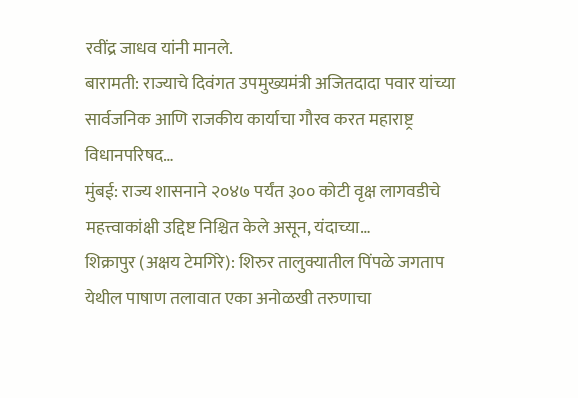रवींद्र जाधव यांनी मानले.
बारामती: राज्याचे दिवंगत उपमुख्यमंत्री अजितदादा पवार यांच्या सार्वजनिक आणि राजकीय कार्याचा गौरव करत महाराष्ट्र विधानपरिषद…
मुंबई: राज्य शासनाने २०४७ पर्यंत ३०० कोटी वृक्ष लागवडीचे महत्त्वाकांक्षी उद्दिष्ट निश्चित केले असून, यंदाच्या…
शिक्रापुर (अक्षय टेमगिरे): शिरुर तालुक्यातील पिंपळे जगताप येथील पाषाण तलावात एका अनोळखी तरुणाचा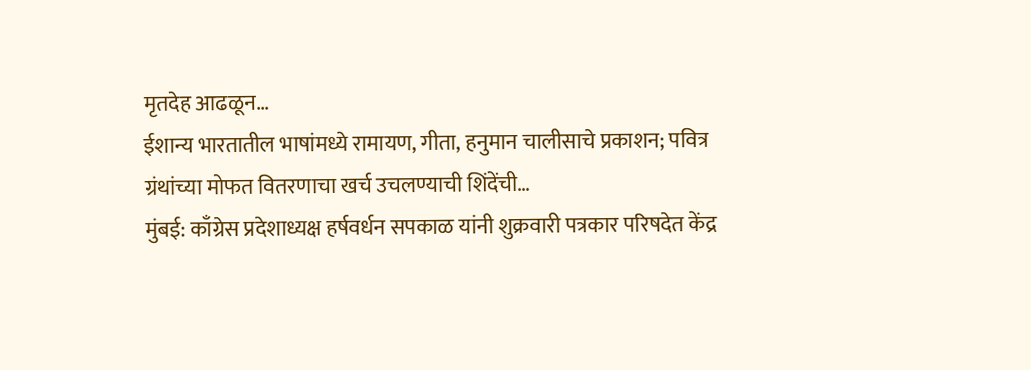मृतदेह आढळून…
ईशान्य भारतातील भाषांमध्ये रामायण, गीता, हनुमान चालीसाचे प्रकाशन; पवित्र ग्रंथांच्या मोफत वितरणाचा खर्च उचलण्याची शिंदेंची…
मुंबई: काँग्रेस प्रदेशाध्यक्ष हर्षवर्धन सपकाळ यांनी शुक्रवारी पत्रकार परिषदेत केंद्र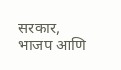सरकार, भाजप आणि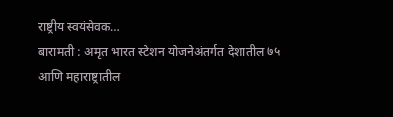राष्ट्रीय स्वयंसेवक…
बारामती : अमृत भारत स्टेशन योजनेअंतर्गत देशातील ७५ आणि महाराष्ट्रातील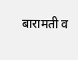बारामती व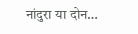नांदुरा या दोन…